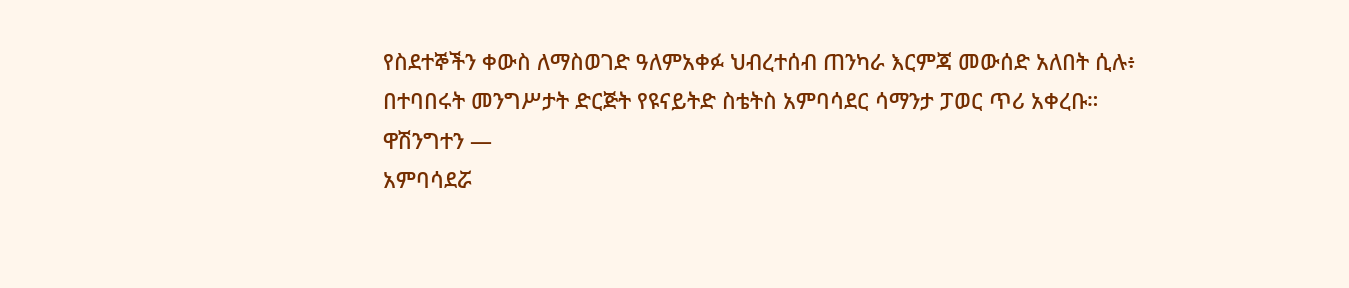የስደተኞችን ቀውስ ለማስወገድ ዓለምአቀፉ ህብረተሰብ ጠንካራ እርምጃ መውሰድ አለበት ሲሉ፥ በተባበሩት መንግሥታት ድርጅት የዩናይትድ ስቴትስ አምባሳደር ሳማንታ ፓወር ጥሪ አቀረቡ።
ዋሽንግተን —
አምባሳደሯ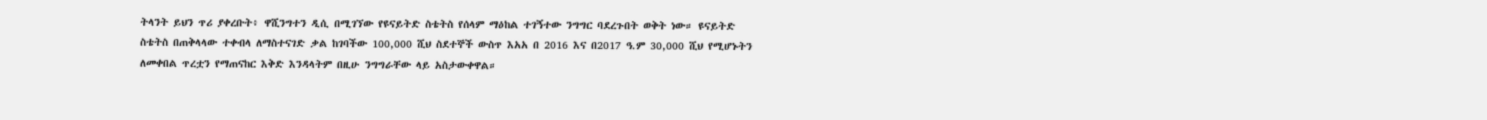ትላንት ይህን ጥሪ ያቀረቡት፥ ዋሺንግተን ዲሲ በሚገኘው የዩናይትድ ስቴትስ የሰላም ማዕከል ተገኝተው ንግግር ባደረጉበት ወቅት ነው። ዩናይትድ ስቴትስ በጠቅላላው ተቀብላ ለማስተናገድ ቃል ከገባችው 100,000 ሺህ ስደተኞች ውስጥ እአአ በ 2016 እና በ2017 ዓ.ም 30,000 ሺህ የሚሆኑትን ለመቀበል ጥረቷን የማጠናከር እቅድ እንዳላትም በዚሁ ንግግራቸው ላይ አስታውቀዋል።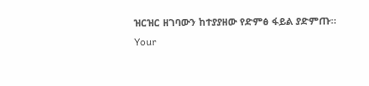ዝርዝር ዘገባውን ከተያያዘው የድምፅ ፋይል ያድምጡ።
Your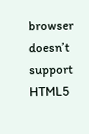browser doesn’t support HTML5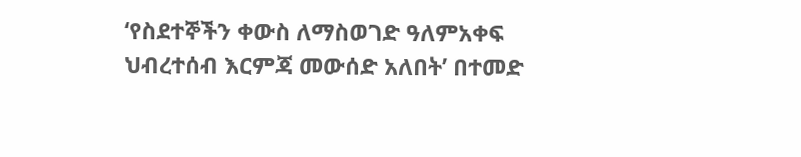‘የስደተኞችን ቀውስ ለማስወገድ ዓለምአቀፍ ህብረተሰብ እርምጃ መውሰድ አለበት’ በተመድ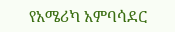የአሜሪካ አምባሳደር